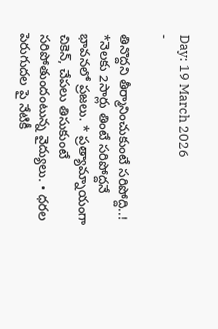Day: 19 March 2026
-

తినొద్దని తీర్మానించుకుంటే సరిపోద్ది..!
*నెలకు 2సార్లు తింటే సరిపోద్దనే భావనలో ప్రజలు. * ప్రత్యామ్నాయంగా చికెన్, చేపలు తిసుకుంటే సరిపోతుందంటున్న వైద్యులు. • ధరల పెరుగుదల పై నేటికీ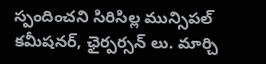స్పందించని సిరిసిల్ల మున్సిపల్ కమీషనర్, ఛైర్పర్సన్ లు. మార్చి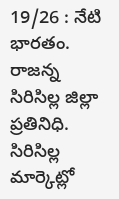19/26 : నేటి భారతం. రాజన్న సిరిసిల్ల జిల్లా ప్రతినిధి. సిరిసిల్ల మార్కెట్లో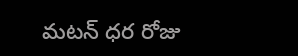మటన్ ధర రోజు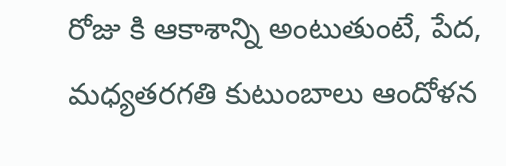రోజు కి ఆకాశాన్ని అంటుతుంటే, పేద, మధ్యతరగతి కుటుంబాలు ఆందోళన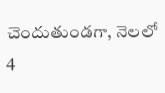చెందుతుండగా, నెలలో 4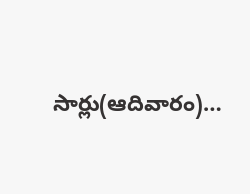సార్లు(ఆదివారం)…